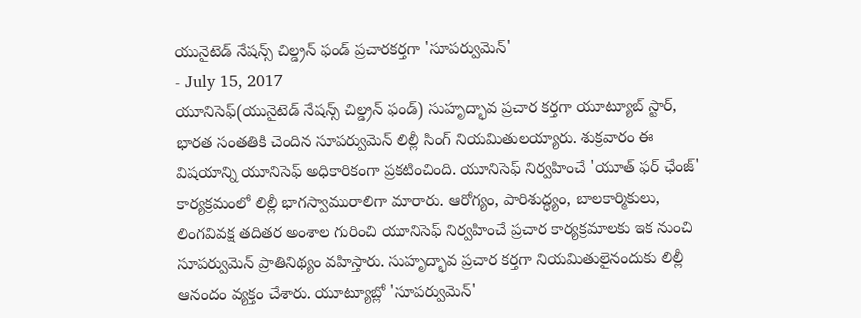యునైటెడ్ నేషన్స్ చిల్డ్రన్ ఫండ్ ప్రచారకర్తగా 'సూపర్వుమెన్'
- July 15, 2017
యూనిసెఫ్(యునైటెడ్ నేషన్స్ చిల్డ్రన్ ఫండ్) సుహృద్భావ ప్రచార కర్తగా యూట్యూబ్ స్టార్, భారత సంతతికి చెందిన సూపర్వుమెన్ లిల్లీ సింగ్ నియమితులయ్యారు. శుక్రవారం ఈ విషయాన్ని యూనిసెఫ్ అధికారికంగా ప్రకటించింది. యూనిసెఫ్ నిర్వహించే 'యూత్ ఫర్ ఛేంజ్' కార్యక్రమంలో లిల్లీ భాగస్వామురాలిగా మారారు. ఆరోగ్యం, పారిశుద్ధ్యం, బాలకార్మికులు, లింగవివక్ష తదితర అంశాల గురించి యూనిసెఫ్ నిర్వహించే ప్రచార కార్యక్రమాలకు ఇక నుంచి సూపర్వుమెన్ ప్రాతినిథ్యం వహిస్తారు. సుహృద్భావ ప్రచార కర్తగా నియమితులైనందుకు లిల్లీ ఆనందం వ్యక్తం చేశారు. యూట్యూబ్లో 'సూపర్వుమెన్'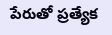పేరుతో ప్రత్యేక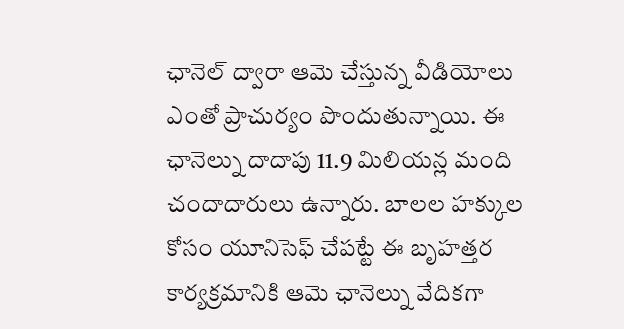ఛానెల్ ద్వారా ఆమె చేస్తున్న వీడియోలు ఎంతో ప్రాచుర్యం పొందుతున్నాయి. ఈ ఛానెల్ను దాదాపు 11.9 మిలియన్ల మంది చందాదారులు ఉన్నారు. బాలల హక్కుల కోసం యూనిసెఫ్ చేపట్టే ఈ బృహత్తర కార్యక్రమానికి ఆమె ఛానెల్ను వేదికగా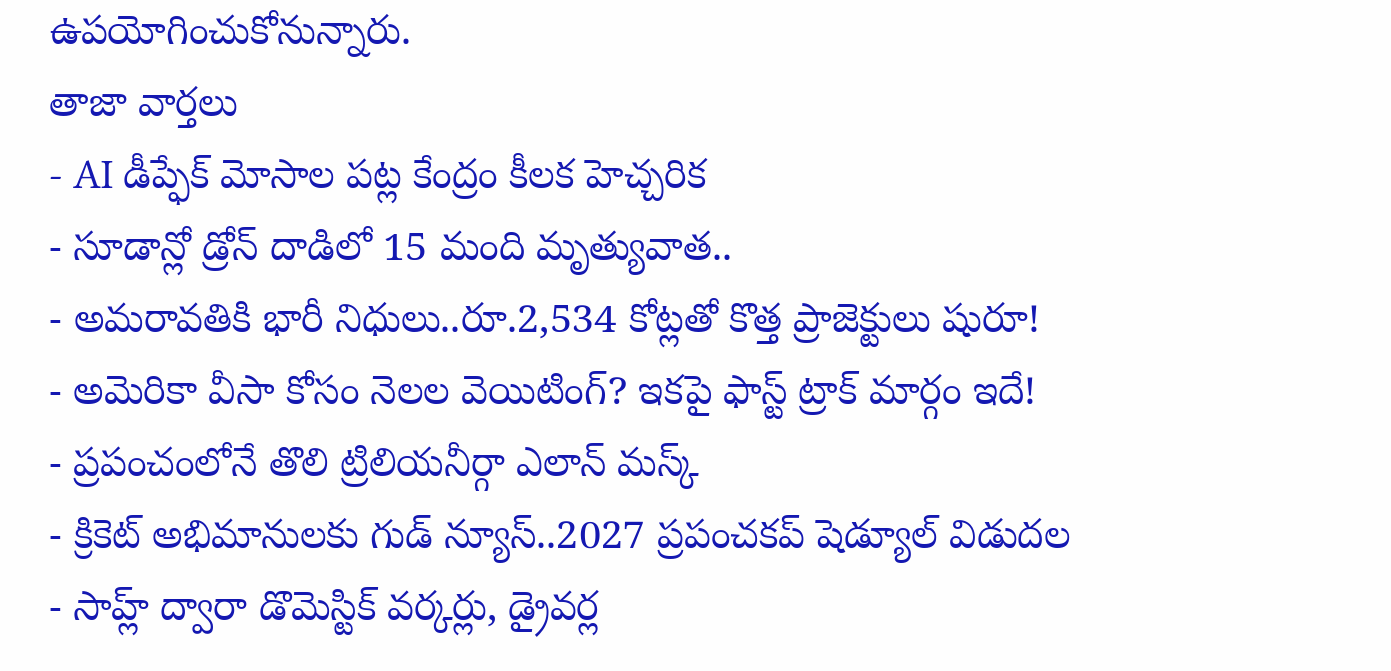ఉపయోగించుకోనున్నారు.
తాజా వార్తలు
- AI డీప్ఫేక్ మోసాల పట్ల కేంద్రం కీలక హెచ్చరిక
- సూడాన్లో డ్రోన్ దాడిలో 15 మంది మృత్యువాత..
- అమరావతికి భారీ నిధులు..రూ.2,534 కోట్లతో కొత్త ప్రాజెక్టులు షురూ!
- అమెరికా వీసా కోసం నెలల వెయిటింగ్? ఇకపై ఫాస్ట్ ట్రాక్ మార్గం ఇదే!
- ప్రపంచంలోనే తొలి ట్రిలియనీర్గా ఎలాన్ మస్క్
- క్రికెట్ అభిమానులకు గుడ్ న్యూస్..2027 ప్రపంచకప్ షెడ్యూల్ విడుదల
- సాహ్ల్ ద్వారా డొమెస్టిక్ వర్కర్లు, డ్రైవర్ల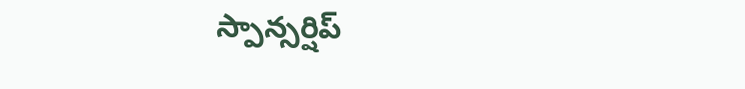స్పాన్సర్షిప్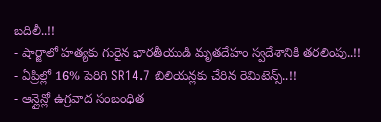బదిలీ..!!
- షార్జాలో హత్యకు గురైన భారతీయుడి మృతదేహం స్వదేశానికి తరలింపు..!!
- ఏప్రిల్లో 16% పెరిగి SR14.7 బిలియన్లకు చేరిన రెమిటెన్స్..!!
- ఆన్లైన్లో ఉగ్రవాద సంబంధిత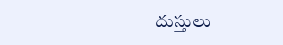దుస్తులు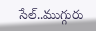సేల్..ముగ్గురు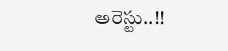అరెస్టు..!!